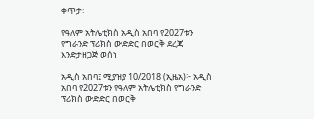ቀጥታ፡

የዓለም አትሌቲክስ አዲስ አበባ የ2027ቱን የግራንድ ፕሪክስ ውድድር በወርቅ ደረጃ እንድታዘጋጅ ወሰነ

አዲስ አበባ፤ ሚያዝያ 10/2018 (ኢዜአ)፦ አዲስ አበባ የ2027ቱን የዓለም አትሌቲክስ የግራንድ ፕሪክስ ውድድር በወርቅ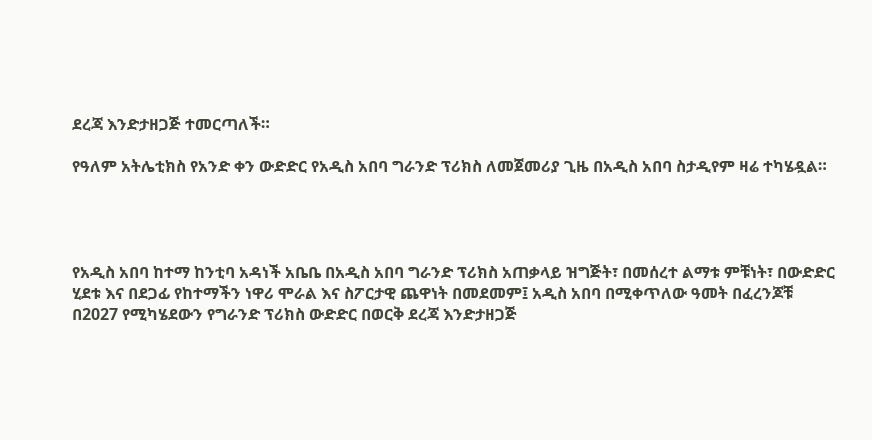ደረጃ እንድታዘጋጅ ተመርጣለች።

የዓለም አትሌቲክስ የአንድ ቀን ውድድር የአዲስ አበባ ግራንድ ፕሪክስ ለመጀመሪያ ጊዜ በአዲስ አበባ ስታዲየም ዛሬ ተካሄዷል።




የአዲስ አበባ ከተማ ከንቲባ አዳነች አቤቤ በአዲስ አበባ ግራንድ ፕሪክስ አጠቃላይ ዝግጅት፣ በመሰረተ ልማቱ ምቹነት፣ በውድድር ሂደቱ እና በደጋፊ የከተማችን ነዋሪ ሞራል እና ስፖርታዊ ጨዋነት በመደመም፤ አዲስ አበባ በሚቀጥለው ዓመት በፈረንጆቹ በ2027 የሚካሄደውን የግራንድ ፕሪክስ ውድድር በወርቅ ደረጃ እንድታዘጋጅ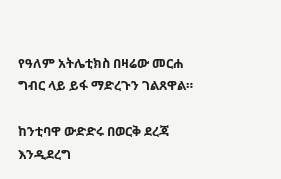የዓለም አትሌቲክስ በዛሬው መርሐ ግብር ላይ ይፋ ማድረጉን ገልጸዋል።

ከንቲባዋ ውድድሩ በወርቅ ደረጃ እንዲደረግ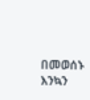በመወሰኑ እንኳን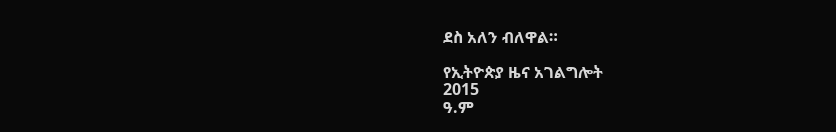ደስ አለን ብለዋል።

የኢትዮጵያ ዜና አገልግሎት
2015
ዓ.ም